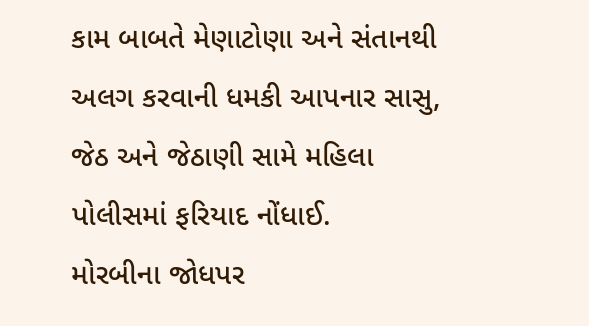કામ બાબતે મેણાટોણા અને સંતાનથી અલગ કરવાની ધમકી આપનાર સાસુ, જેઠ અને જેઠાણી સામે મહિલા પોલીસમાં ફરિયાદ નોંધાઈ.
મોરબીના જોધપર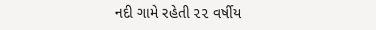નદી ગામે રહેતી ૨૨ વર્ષીય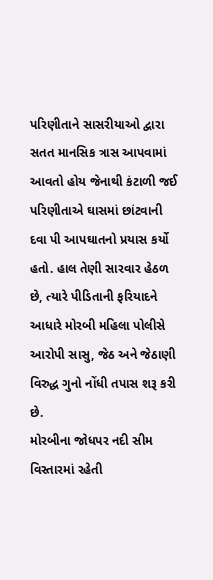પરિણીતાને સાસરીયાઓ દ્વારા સતત માનસિક ત્રાસ આપવામાં આવતો હોય જેનાથી કંટાળી જઈ પરિણીતાએ ઘાસમાં છાંટવાની દવા પી આપઘાતનો પ્રયાસ કર્યો હતો. હાલ તેણી સારવાર હેઠળ છે, ત્યારે પીડિતાની ફરિયાદને આધારે મોરબી મહિલા પોલીસે આરોપી સાસુ, જેઠ અને જેઠાણી વિરુદ્ધ ગુનો નોંધી તપાસ શરૂ કરી છે.
મોરબીના જોધપર નદી સીમ વિસ્તારમાં રહેતી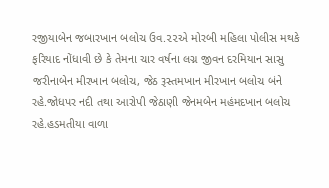રજીયાબેન જબારખાન બલોચ ઉવ.૨૨એ મોરબી મહિલા પોલીસ મથકે ફરિયાદ નોંધાવી છે કે તેમના ચાર વર્ષના લગ્ન જીવન દરમિયાન સાસુ જરીનાબેન મીરખાન બલોચ, જેઠ રૂસ્તમખાન મીરખાન બલોચ બંને રહે.જોધપર નદી તથા આરોપી જેઠાણી જેનમબેન મહંમદખાન બલોચ રહે.હડમતીયા વાળા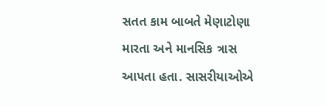સતત કામ બાબતે મેણાટોણા મારતા અને માનસિક ત્રાસ આપતા હતા. સાસરીયાઓએ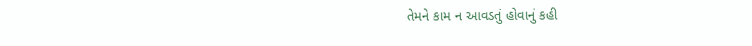તેમને કામ ન આવડતું હોવાનું કહી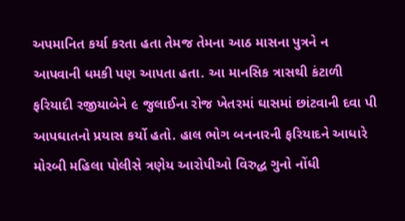અપમાનિત કર્યા કરતા હતા તેમજ તેમના આઠ માસના પુત્રને ન આપવાની ધમકી પણ આપતા હતા. આ માનસિક ત્રાસથી કંટાળી ફરિયાદી રજીયાબેને ૯ જુલાઈના રોજ ખેતરમાં ઘાસમાં છાંટવાની દવા પી આપઘાતનો પ્રયાસ કર્યો હતો. હાલ ભોગ બનનારની ફરિયાદને આધારે મોરબી મહિલા પોલીસે ત્રણેય આરોપીઓ વિરુદ્ધ ગુનો નોંધી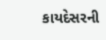કાયદેસરની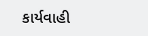કાર્યવાહી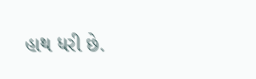હાથ ધરી છે.